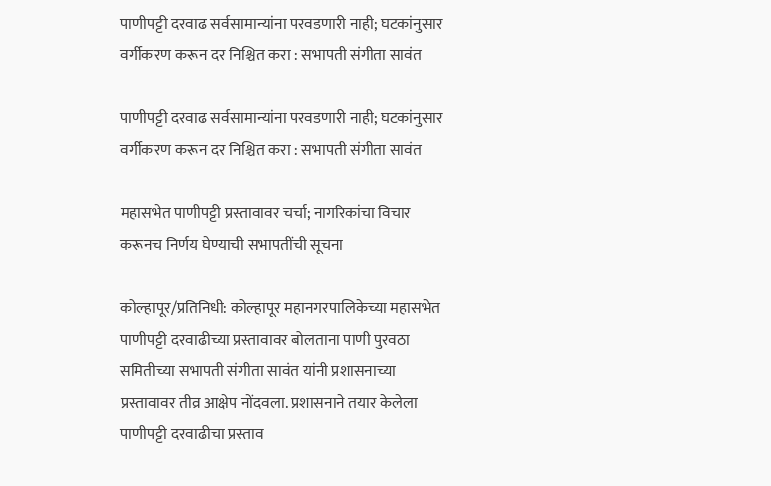पाणीपट्टी दरवाढ सर्वसामान्यांना परवडणारी नाही; घटकांनुसार वर्गीकरण करून दर निश्चित करा : सभापती संगीता सावंत

पाणीपट्टी दरवाढ सर्वसामान्यांना परवडणारी नाही; घटकांनुसार वर्गीकरण करून दर निश्चित करा : सभापती संगीता सावंत

महासभेत पाणीपट्टी प्रस्तावावर चर्चा; नागरिकांचा विचार करूनच निर्णय घेण्याची सभापतींची सूचना

कोल्हापूर/प्रतिनिधी: कोल्हापूर महानगरपालिकेच्या महासभेत पाणीपट्टी दरवाढीच्या प्रस्तावावर बोलताना पाणी पुरवठा समितीच्या सभापती संगीता सावंत यांनी प्रशासनाच्या प्रस्तावावर तीव्र आक्षेप नोंदवला. प्रशासनाने तयार केलेला पाणीपट्टी दरवाढीचा प्रस्ताव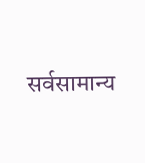सर्वसामान्य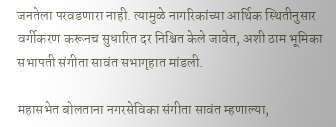जनतेला परवडणारा नाही. त्यामुळे नागरिकांच्या आर्थिक स्थितीनुसार वर्गीकरण करूनच सुधारित दर निश्चित केले जावेत, अशी ठाम भूमिका सभापती संगीता सावंत सभागृहात मांडली.

महासभेत बोलताना नगरसेविका संगीता सावंत म्हणाल्या,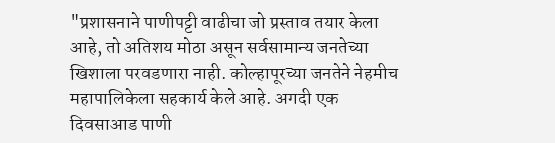"प्रशासनाने पाणीपट्टी वाढीचा जो प्रस्ताव तयार केला आहे, तो अतिशय मोठा असून सर्वसामान्य जनतेच्या खिशाला परवडणारा नाही. कोल्हापूरच्या जनतेने नेहमीच महापालिकेला सहकार्य केले आहे. अगदी एक दिवसाआड पाणी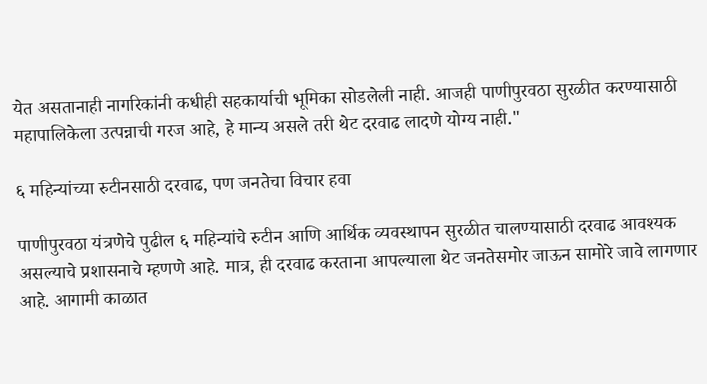येत असतानाही नागरिकांनी कधीही सहकार्याची भूमिका सोडलेली नाही. आजही पाणीपुरवठा सुरळीत करण्यासाठी महापालिकेला उत्पन्नाची गरज आहे, हे मान्य असले तरी थेट दरवाढ लादणे योग्य नाही."

६ महिन्यांच्या रुटीनसाठी दरवाढ, पण जनतेचा विचार हवा

पाणीपुरवठा यंत्रणेचे पुढील ६ महिन्यांचे रुटीन आणि आर्थिक व्यवस्थापन सुरळीत चालण्यासाठी दरवाढ आवश्यक असल्याचे प्रशासनाचे म्हणणे आहे. मात्र, ही दरवाढ करताना आपल्याला थेट जनतेसमोर जाऊन सामोरे जावे लागणार आहे. आगामी काळात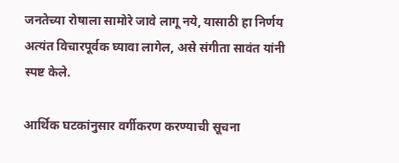जनतेच्या रोषाला सामोरे जावे लागू नये, यासाठी हा निर्णय अत्यंत विचारपूर्वक घ्यावा लागेल, असे संगीता सावंत यांनी स्पष्ट केले.

आर्थिक घटकांनुसार वर्गीकरण करण्याची सूचना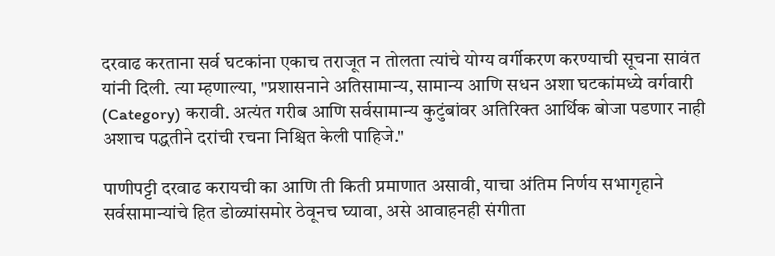दरवाढ करताना सर्व घटकांना एकाच तराजूत न तोलता त्यांचे योग्य वर्गीकरण करण्याची सूचना सावंत यांनी दिली. त्या म्हणाल्या, "प्रशासनाने अतिसामान्य, सामान्य आणि सधन अशा घटकांमध्ये वर्गवारी (Category) करावी. अत्यंत गरीब आणि सर्वसामान्य कुटुंबांवर अतिरिक्त आर्थिक बोजा पडणार नाही अशाच पद्धतीने दरांची रचना निश्चित केली पाहिजे."

पाणीपट्टी दरवाढ करायची का आणि ती किती प्रमाणात असावी, याचा अंतिम निर्णय सभागृहाने सर्वसामान्यांचे हित डोळ्यांसमोर ठेवूनच घ्यावा, असे आवाहनही संगीता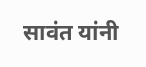सावंत यांनी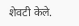शेवटी केले.